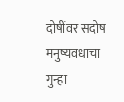दोषींवर सदोष मनुष्यवधाचा गुन्हा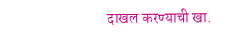दाखल करण्याची खा.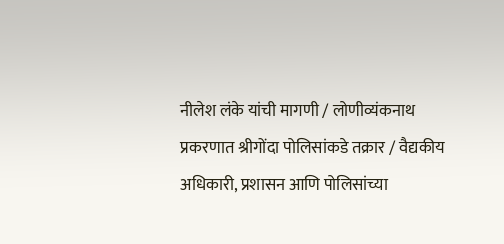नीलेश लंके यांची मागणी / लोणीव्यंकनाथ प्रकरणात श्रीगोंदा पोलिसांकडे तक्रार / वैद्यकीय अधिकारी, प्रशासन आणि पोलिसांच्या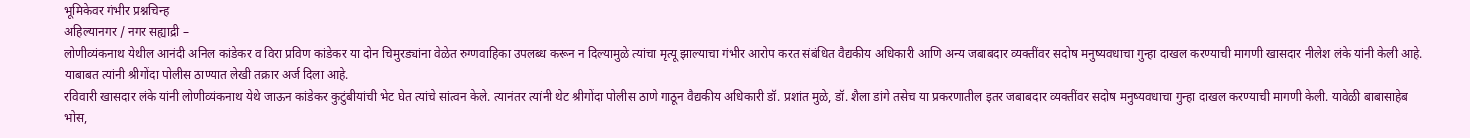भूमिकेवर गंभीर प्रश्नचिन्ह
अहिल्यानगर / नगर सह्याद्री –
लोणीव्यंकनाथ येथील आनंदी अनिल कांडेकर व विरा प्रविण कांडेकर या दोन चिमुरड्यांना वेळेत रुग्णवाहिका उपलब्ध करून न दिल्यामुळे त्यांचा मृत्यू झाल्याचा गंभीर आरोप करत संबंधित वैद्यकीय अधिकारी आणि अन्य जबाबदार व्यक्तींवर सदोष मनुष्यवधाचा गुन्हा दाखल करण्याची मागणी खासदार नीलेश लंके यांनी केली आहे. याबाबत त्यांनी श्रीगोंदा पोलीस ठाण्यात लेखी तक्रार अर्ज दिला आहे.
रविवारी खासदार लंके यांनी लोणीव्यंकनाथ येथे जाऊन कांडेकर कुटुंबीयांची भेट घेत त्यांचे सांत्वन केले. त्यानंतर त्यांनी थेट श्रीगोंदा पोलीस ठाणे गाठून वैद्यकीय अधिकारी डॉ. प्रशांत मुळे, डॉ. शैला डांगे तसेच या प्रकरणातील इतर जबाबदार व्यक्तींवर सदोष मनुष्यवधाचा गुन्हा दाखल करण्याची मागणी केली. यावेळी बाबासाहेब भोस,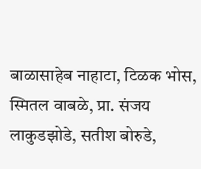बाळासाहेब नाहाटा, टिळक भोस, स्मितल वाबळे, प्रा. संजय लाकुडझोडे, सतीश बोरुडे,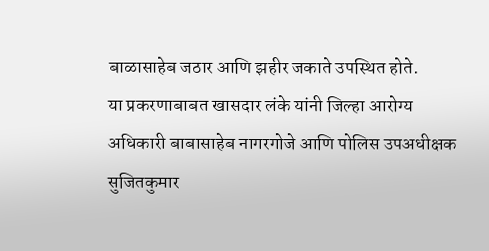बाळासाहेब जठार आणि झहीर जकाते उपस्थित होते.
या प्रकरणाबाबत खासदार लंके यांनी जिल्हा आरोग्य अधिकारी बाबासाहेब नागरगोजे आणि पोलिस उपअधीक्षक सुजितकुमार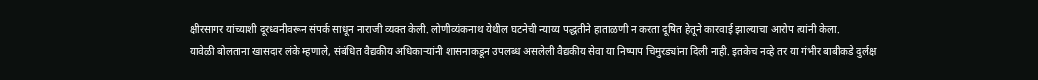क्षीरसागर यांच्याशी दूरध्वनीवरून संपर्क साधून नाराजी व्यक्त केली. लोणीव्यंकनाथ येथील घटनेची न्याय्य पद्धतीने हाताळणी न करता दूषित हेतूने कारवाई झाल्याचा आरोप त्यांनी केला.
यावेळी बोलताना खासदार लंके म्हणाले, संबंधित वैद्यकीय अधिकाऱ्यांनी शासनाकडून उपलब्ध असलेली वैद्यकीय सेवा या निष्पाप चिमुरड्यांना दिली नाही. इतकेच नव्हे तर या गंभीर बाबीकडे दुर्लक्ष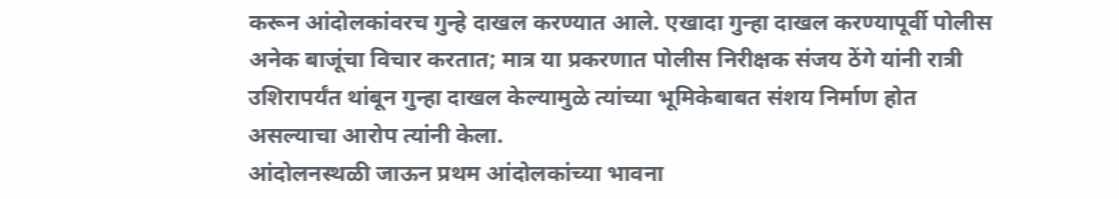करून आंदोलकांवरच गुन्हे दाखल करण्यात आले. एखादा गुन्हा दाखल करण्यापूर्वी पोलीस अनेक बाजूंचा विचार करतात; मात्र या प्रकरणात पोलीस निरीक्षक संजय ठेंगे यांनी रात्री उशिरापर्यंत थांबून गुन्हा दाखल केल्यामुळे त्यांच्या भूमिकेबाबत संशय निर्माण होत असल्याचा आरोप त्यांनी केला.
आंदोलनस्थळी जाऊन प्रथम आंदोलकांच्या भावना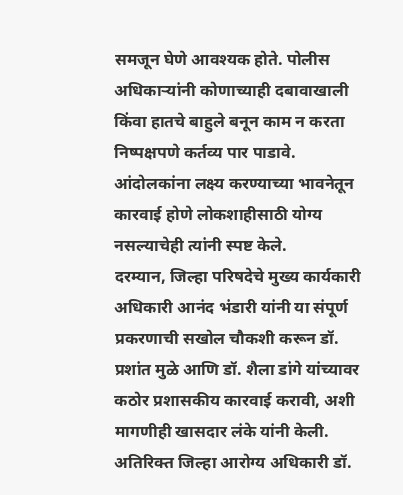समजून घेणे आवश्यक होते. पोलीस अधिकाऱ्यांनी कोणाच्याही दबावाखाली किंवा हातचे बाहुले बनून काम न करता निष्पक्षपणे कर्तव्य पार पाडावे. आंदोलकांना लक्ष्य करण्याच्या भावनेतून कारवाई होणे लोकशाहीसाठी योग्य नसल्याचेही त्यांनी स्पष्ट केले.
दरम्यान, जिल्हा परिषदेचे मुख्य कार्यकारी अधिकारी आनंद भंडारी यांनी या संपूर्ण प्रकरणाची सखोल चौकशी करून डॉ. प्रशांत मुळे आणि डॉ. शैला डांगे यांच्यावर कठोर प्रशासकीय कारवाई करावी, अशी मागणीही खासदार लंके यांनी केली.
अतिरिक्त जिल्हा आरोग्य अधिकारी डॉ.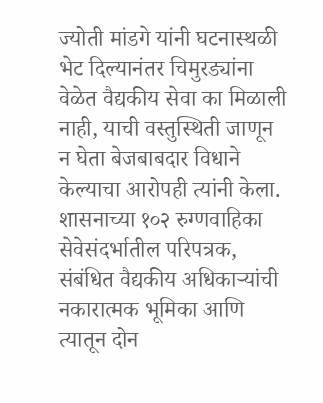ज्योती मांडगे यांनी घटनास्थळी भेट दिल्यानंतर चिमुरड्यांना वेळेत वैद्यकीय सेवा का मिळाली नाही, याची वस्तुस्थिती जाणून न घेता बेजबाबदार विधाने केल्याचा आरोपही त्यांनी केला. शासनाच्या १०२ रुग्णवाहिका सेवेसंदर्भातील परिपत्रक, संबंधित वैद्यकीय अधिकाऱ्यांची नकारात्मक भूमिका आणि त्यातून दोन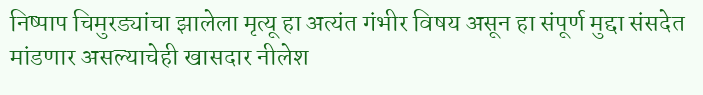निष्पाप चिमुरड्यांचा झालेला मृत्यू हा अत्यंत गंभीर विषय असून हा संपूर्ण मुद्दा संसदेत मांडणार असल्याचेही खासदार नीलेश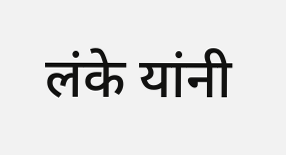लंके यांनी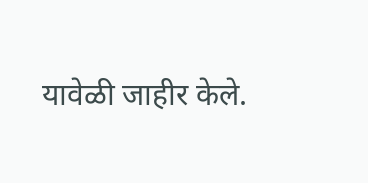यावेळी जाहीर केले.